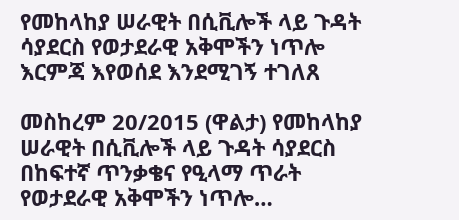የመከላከያ ሠራዊት በሲቪሎች ላይ ጉዳት ሳያደርስ የወታደራዊ አቅሞችን ነጥሎ እርምጃ እየወሰደ እንደሚገኝ ተገለጸ

መስከረም 20/2015 (ዋልታ) የመከላከያ ሠራዊት በሲቪሎች ላይ ጉዳት ሳያደርስ በከፍተኛ ጥንቃቄና የዒላማ ጥራት የወታደራዊ አቅሞችን ነጥሎ…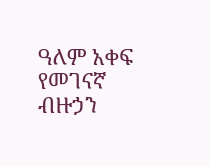ዓለም አቀፍ የመገናኛ ብዙኃን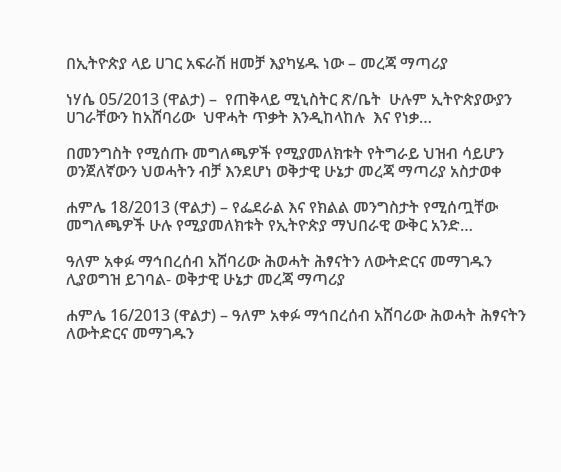በኢትዮጵያ ላይ ሀገር አፍራሽ ዘመቻ እያካሄዱ ነው – መረጃ ማጣሪያ

ነሃሴ 05/2013 (ዋልታ) –  የጠቅላይ ሚኒስትር ጽ/ቤት  ሁሉም ኢትዮጵያውያን ሀገራቸውን ከአሸባሪው  ህዋሓት ጥቃት እንዲከላከሉ  እና የነቃ…

በመንግስት የሚሰጡ መግለጫዎች የሚያመለክቱት የትግራይ ህዝብ ሳይሆን ወንጀለኛውን ህወሓትን ብቻ እንደሆነ ወቅታዊ ሁኔታ መረጃ ማጣሪያ አስታወቀ

ሐምሌ 18/2013 (ዋልታ) – የፌደራል እና የክልል መንግስታት የሚሰጧቸው መግለጫዎች ሁሉ የሚያመለክቱት የኢትዮጵያ ማህበራዊ ውቅር አንድ…

ዓለም አቀፉ ማኅበረሰብ አሸባሪው ሕወሓት ሕፃናትን ለውትድርና መማገዱን ሊያወግዝ ይገባል- ወቅታዊ ሁኔታ መረጃ ማጣሪያ

ሐምሌ 16/2013 (ዋልታ) – ዓለም አቀፉ ማኅበረሰብ አሸባሪው ሕወሓት ሕፃናትን ለውትድርና መማገዱን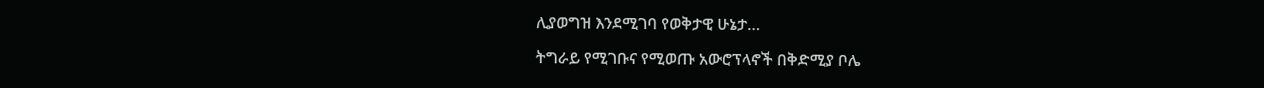ሊያወግዝ እንደሚገባ የወቅታዊ ሁኔታ…

ትግራይ የሚገቡና የሚወጡ አውሮፕላኖች በቅድሚያ ቦሌ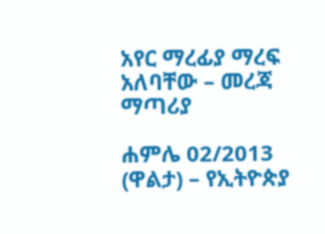አየር ማረፊያ ማረፍ አለባቸው – መረጃ ማጣሪያ

ሐምሌ 02/2013 (ዋልታ) – የኢትዮጵያ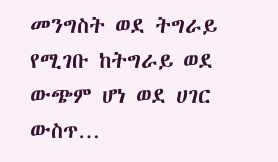መንግስት ወደ ትግራይ የሚገቡ ከትግራይ ወደ ውጭም ሆነ ወደ ሀገር ውስጥ…